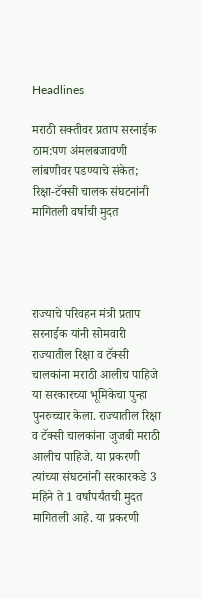Headlines

मराठी सक्तीवर प्रताप सरनाईक ठाम:पण अंमलबजावणी लांबणीवर पडण्याचे संकेत; रिक्षा-टॅक्सी चालक संघटनांनी मागितली वर्षाची मुदत




राज्याचे परिवहन मंत्री प्रताप सरनाईक यांनी सोमवारी राज्यातील रिक्षा व टॅक्सी चालकांना मराठी आलीच पाहिजे या सरकारच्या भूमिकेचा पुन्हा पुनरुच्चार केला. राज्यातील रिक्षा व टॅक्सी चालकांना जुजबी मराठी आलीच पाहिजे. या प्रकरणी त्यांच्या संघटनांनी सरकारकडे 3 महिने ते 1 वर्षांपर्यंतची मुदत मागितली आहे. या प्रकरणी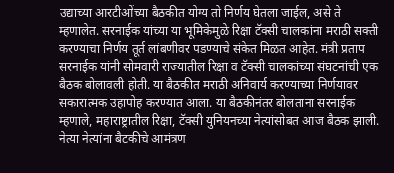उद्याच्या आरटीओंच्या बैठकीत योग्य तो निर्णय घेतला जाईल, असे ते म्हणालेत. सरनाईक यांच्या या भूमिकेमुळे रिक्षा टॅक्सी चालकांना मराठी सक्ती करण्याचा निर्णय तूर्त लांबणीवर पडण्याचे संकेत मिळत आहेत. मंत्री प्रताप सरनाईक यांनी सोमवारी राज्यातील रिक्षा व टॅक्सी चालकांच्या संघटनांची एक बैठक बोलावली होती. या बैठकीत मराठी अनिवार्य करण्याच्या निर्णयावर सकारात्मक उहापोह करण्यात आला. या बैठकीनंतर बोलताना सरनाईक म्हणाले, महाराष्ट्रातील रिक्षा, टॅक्सी युनियनच्या नेत्यांसोबत आज बैठक झाली. नेत्या नेत्यांना बैटकीचे आमंत्रण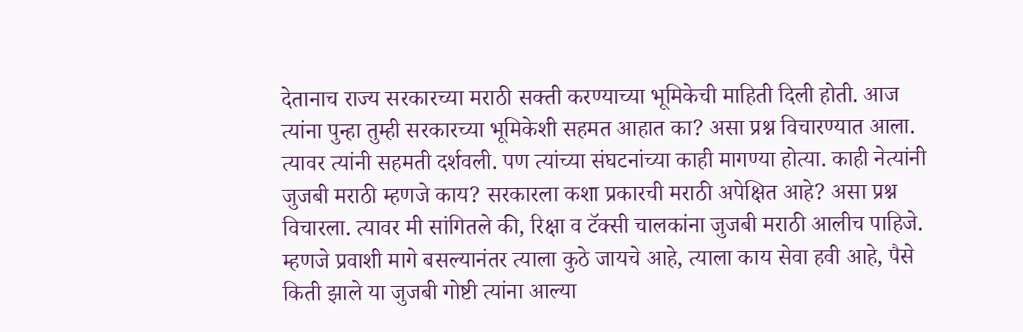देतानाच राज्य सरकारच्या मराठी सक्ती करण्याच्या भूमिकेची माहिती दिली होती. आज त्यांना पुन्हा तुम्ही सरकारच्या भूमिकेशी सहमत आहात का? असा प्रश्न विचारण्यात आला. त्यावर त्यांनी सहमती दर्शवली. पण त्यांच्या संघटनांच्या काही मागण्या होत्या. काही नेत्यांनी जुजबी मराठी म्हणजे काय? सरकारला कशा प्रकारची मराठी अपेक्षित आहे? असा प्रश्न विचारला. त्यावर मी सांगितले की, रिक्षा व टॅक्सी चालकांना जुजबी मराठी आलीच पाहिजे. म्हणजे प्रवाशी मागे बसल्यानंतर त्याला कुठे जायचे आहे, त्याला काय सेवा हवी आहे, पैसे किती झाले या जुजबी गोष्टी त्यांना आल्या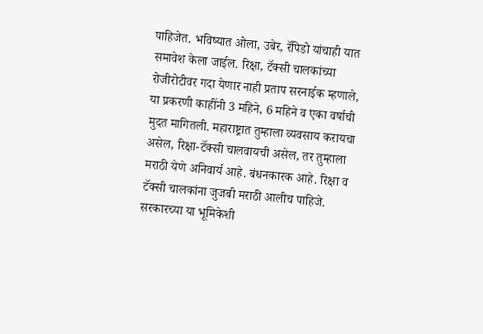पाहिजेत. भविष्यात ओला, उबेर, रॅपिडो यांचाही यात समावेश केला जाईल. रिक्षा, टॅक्सी चालकांच्या रोजीरोटीवर गदा येणार नाही प्रताप सरनाईक म्हणाले, या प्रकरणी काहींनी 3 महिने, 6 महिने व एका वर्षाची मुदत मागितली. महाराष्ट्रात तुम्हाला व्यवसाय करायचा असेल, रिक्षा-टॅक्सी चालवायची असेल, तर तुम्हाला मराठी येणे अनिवार्य आहे. बंधनकारक आहे. रिक्षा व टॅक्सी चालकांना जुजबी मराठी आलीच पाहिजे. सरकारच्या या भूमिकेशी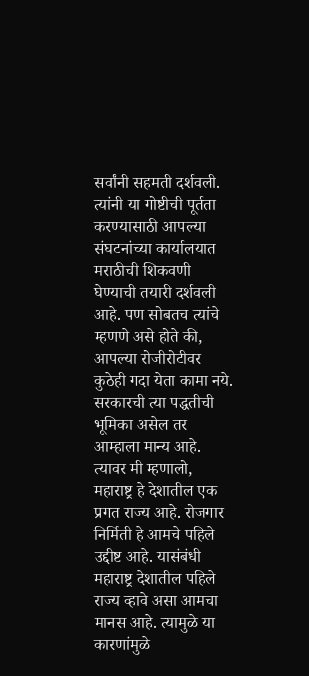सर्वांनी सहमती दर्शवली. त्यांनी या गोष्टीची पूर्तता करण्यासाठी आपल्या संघटनांच्या कार्यालयात मराठीची शिकवणी घेण्याची तयारी दर्शवली आहे. पण सोबतच त्यांचे म्हणणे असे होते की, आपल्या रोजीरोटीवर कुठेही गदा येता कामा नये. सरकारची त्या पद्धतीची भूमिका असेल तर आम्हाला मान्य आहे. त्यावर मी म्हणालो, महाराष्ट्र हे देशातील एक प्रगत राज्य आहे. रोजगार निर्मिती हे आमचे पहिले उद्दीष्ट आहे. यासंबंधी महाराष्ट्र देशातील पहिले राज्य व्हावे असा आमचा मानस आहे. त्यामुळे या कारणांमुळे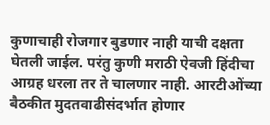कुणाचाही रोजगार बुडणार नाही याची दक्षता घेतली जाईल. परंतु कुणी मराठी ऐवजी हिंदीचा आग्रह धरला तर ते चालणार नाही. आरटीओंच्या बैठकीत मुदतवाढीसंदर्भात होणार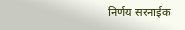निर्णय सरनाईक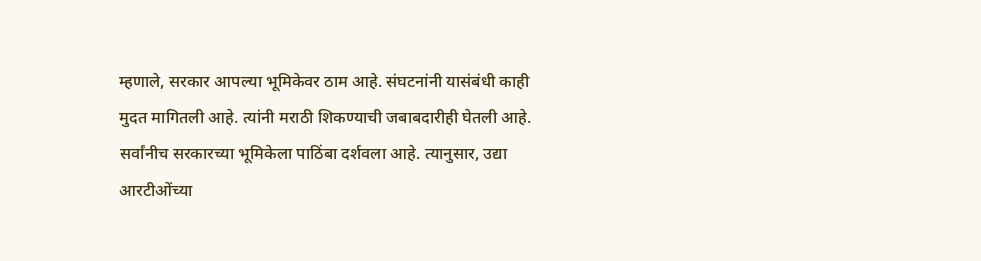म्हणाले, सरकार आपल्या भूमिकेवर ठाम आहे. संघटनांनी यासंबंधी काही मुदत मागितली आहे. त्यांनी मराठी शिकण्याची जबाबदारीही घेतली आहे. सर्वांनीच सरकारच्या भूमिकेला पाठिंबा दर्शवला आहे. त्यानुसार, उद्या आरटीओंच्या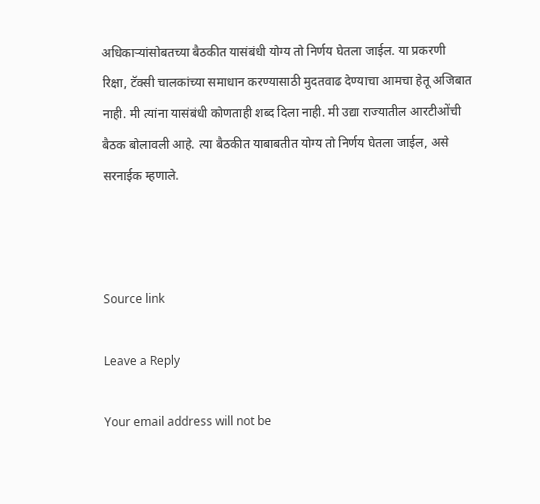अधिकाऱ्यांसोबतच्या बैठकीत यासंबंधी योग्य तो निर्णय घेतला जाईल. या प्रकरणी रिक्षा, टॅक्सी चालकांच्या समाधान करण्यासाठी मुदतवाढ देण्याचा आमचा हेतू अजिबात नाही. मी त्यांना यासंबंधी कोणताही शब्द दिला नाही. मी उद्या राज्यातील आरटीओंची बैठक बोलावली आहे. त्या बैठकीत याबाबतीत योग्य तो निर्णय घेतला जाईल, असे सरनाईक म्हणाले.



Source link

Leave a Reply

Your email address will not be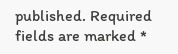published. Required fields are marked *